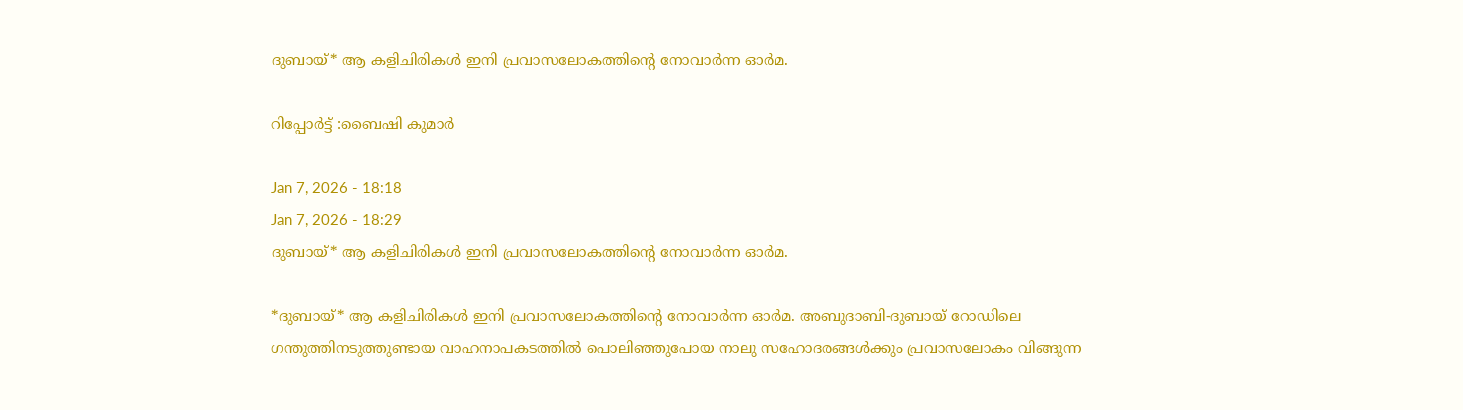ദുബായ്* ആ കളിചിരികൾ ഇനി പ്രവാസലോകത്തിന്റെ നോവാർന്ന ഓർമ.

റിപ്പോർട്ട്‌ :ബൈഷി കുമാർ

Jan 7, 2026 - 18:18
Jan 7, 2026 - 18:29
ദുബായ്* ആ കളിചിരികൾ ഇനി പ്രവാസലോകത്തിന്റെ നോവാർന്ന ഓർമ.

*ദുബായ്* ആ കളിചിരികൾ ഇനി പ്രവാസലോകത്തിന്റെ നോവാർന്ന ഓർമ. അബുദാബി-ദുബായ് റോഡിലെ ഗന്തുത്തിനടുത്തുണ്ടായ വാഹനാപകടത്തിൽ പൊലിഞ്ഞുപോയ നാലു സഹോദരങ്ങൾക്കും പ്രവാസലോകം വിങ്ങുന്ന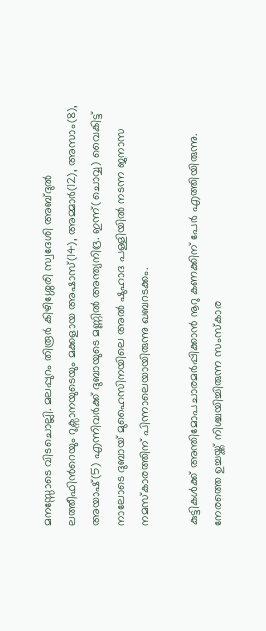മനസ്സോടെ വിടചൊല്ലി. മലപ്പുറം തിരൂർ കിഴിശ്ശേരി സ്വദേശി അബ്ദുൽ ലത്തീഫിൻറെയും റുക്സ‌ാനയുടെയും മക്കളായ അഷാസ്(14), അമ്മാർ(12), അസാം(8), അയാഷ്(5) എന്നിവർക്ക് ദുബായുടെ മണ്ണിൽ അന്ത്യനിദ്ര. ഇന്ന്(ചൊവ്വ) വൈകിട്ട് നാലോടെ ദുബായ് മുഹൈസിനയിലെ അൽ ഷുഹാദ പള്ളിയിൽ നടന്ന ജനാസ നമസ്ക‌ാരത്തിന് പിന്നാലെയായിരുന്നു ഖബറടക്കം.

കുട്ടികൾക്ക് അന്തിമോപചാരമർപ്പിക്കാൻ നൂറു കണക്കിന് പേർ എത്തിയിരുന്നു. നേരത്തെ ഉച്ചയ്ക്ക് നിശ്ചയിച്ചിരുന്ന സംസ്‌കാര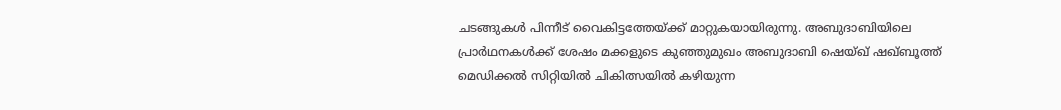ചടങ്ങുകൾ പിന്നീട് വൈകിട്ടത്തേയ്ക്ക് മാറ്റുകയായിരുന്നു. അബുദാബിയിലെ പ്രാർഥനകൾക്ക് ശേഷം മക്കളുടെ കുഞ്ഞുമുഖം അബുദാബി ഷെയ്ഖ് ഷഖ്ബൂത്ത് മെഡിക്കൽ സിറ്റിയിൽ ചികിത്സയിൽ കഴിയുന്ന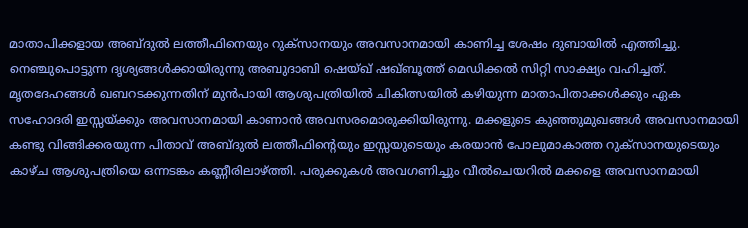മാതാപിക്കളായ അബ്‌ദുൽ ലത്തീഫിനെയും റുക്സാനയും അവസാനമായി കാണിച്ച ശേഷം ദുബായിൽ എത്തിച്ചു. നെഞ്ചുപൊട്ടുന്ന ദൃശ്യങ്ങൾക്കായിരുന്നു അബുദാബി ഷെയ്ഖ് ഷഖ്ബൂത്ത് മെഡിക്കൽ സിറ്റി സാക്ഷ്യം വഹിച്ചത്. മൃതദേഹങ്ങൾ ഖബറടക്കുന്നതിന് മുൻപായി ആശുപത്രിയിൽ ചികിത്സയിൽ കഴിയുന്ന മാതാപിതാക്കൾക്കും ഏക സഹോദരി ഇസ്സയ്ക്കും അവസാനമായി കാണാൻ അവസരമൊരുക്കിയിരുന്നു. മക്കളുടെ കുഞ്ഞുമുഖങ്ങൾ അവസാനമായി കണ്ടു വിങ്ങിക്കരയുന്ന പിതാവ് അബ്‌ദുൽ ലത്തീഫിന്റെയും ഇസ്സയുടെയും കരയാൻ പോലുമാകാത്ത റുക്‌സാനയുടെയും കാഴ്ച ആശുപത്രിയെ ഒന്നടങ്കം കണ്ണീരിലാഴ്ത്തി. പരുക്കുകൾ അവഗണിച്ചും വീൽചെയറിൽ മക്കളെ അവസാനമായി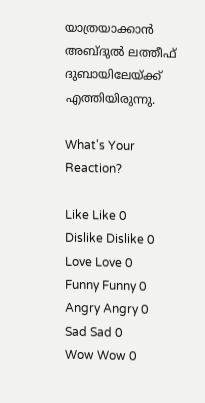യാത്രയാക്കാൻ അബ്ദു‌ൽ ലത്തീഫ് ദുബായിലേയ്ക്ക് എത്തിയിരുന്നു.

What's Your Reaction?

Like Like 0
Dislike Dislike 0
Love Love 0
Funny Funny 0
Angry Angry 0
Sad Sad 0
Wow Wow 0